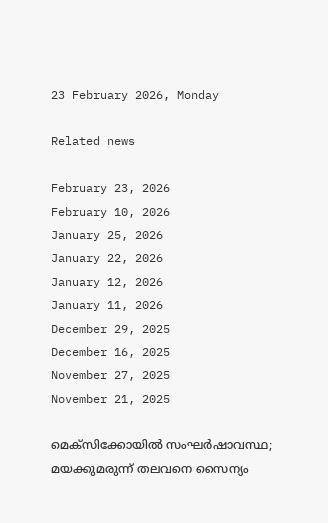23 February 2026, Monday

Related news

February 23, 2026
February 10, 2026
January 25, 2026
January 22, 2026
January 12, 2026
January 11, 2026
December 29, 2025
December 16, 2025
November 27, 2025
November 21, 2025

മെക്സിക്കോയില്‍ സംഘര്‍ഷാവസ്ഥ; മയക്കുമരുന്ന് തലവനെ സൈന്യം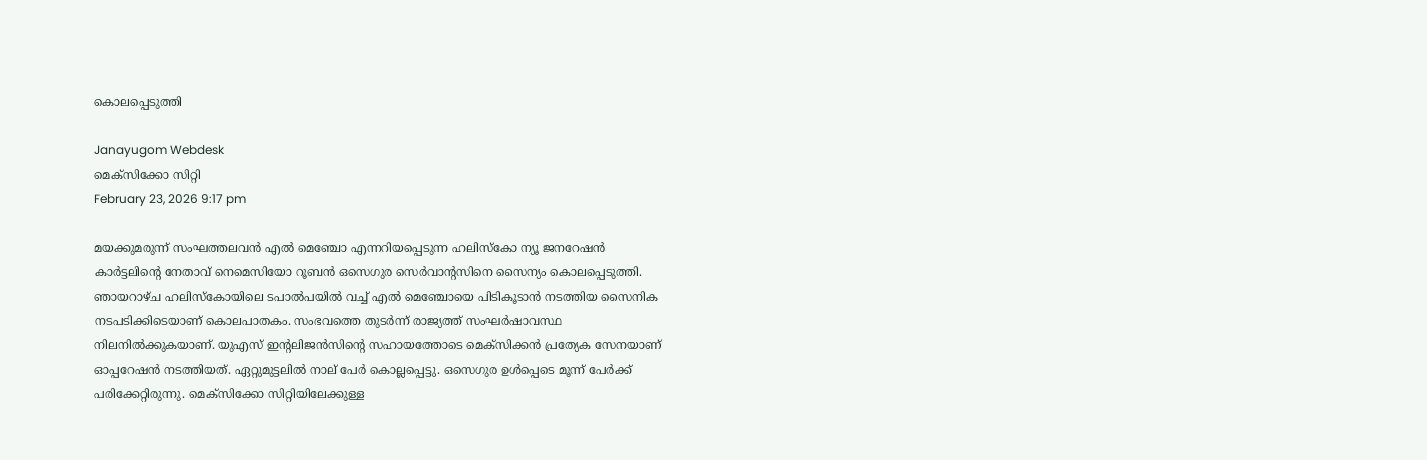കൊലപ്പെടുത്തി

Janayugom Webdesk
മെക്സിക്കോ സിറ്റി
February 23, 2026 9:17 pm

മയക്കുമരുന്ന് സംഘത്തലവന്‍ എല്‍ മെഞ്ചോ എന്നറിയപ്പെടുന്ന ഹലിസ്കോ ന്യൂ ജനറേഷൻ കാർട്ടലിന്റെ നേതാവ് നെമെസിയോ റൂബൻ ഒസെഗുര സെർവാന്റസിനെ സൈന്യം കൊലപ്പെടുത്തി. ഞായറാഴ്ച ഹലിസ്കോയിലെ ടപാൽപയിൽ വച്ച് എല്‍ മെഞ്ചോയെ പിടികൂടാൻ നടത്തിയ സൈനിക നടപടിക്കിടെയാണ് കൊലപാതകം. സംഭവത്തെ തുടര്‍ന്ന് രാജ്യത്ത് സംഘര്‍ഷാവസ്ഥ നിലനില്‍ക്കുകയാണ്. യുഎസ് ഇന്റലിജൻസിന്റെ സഹായത്തോടെ മെക്സിക്കൻ പ്രത്യേക സേനയാണ് ഓപ്പറേഷൻ നടത്തിയത്. ഏറ്റുമുട്ടലിൽ നാല് പേർ കൊല്ലപ്പെട്ടു. ഒസെഗുര ഉൾപ്പെടെ മൂന്ന് പേർക്ക് പരിക്കേറ്റിരുന്നു. മെക്സിക്കോ സിറ്റിയിലേക്കുള്ള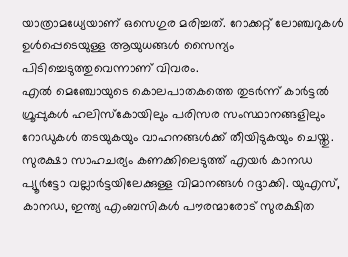യാത്രാമധ്യേയാണ് ഒസെഗുര മരിച്ചത്. റോക്കറ്റ് ലോഞ്ചറുകൾ ഉൾപ്പെടെയുള്ള ആയുധങ്ങൾ സൈന്യം പിടിച്ചെടുത്തുവെന്നാണ് വിവരം.
എല്‍ മെഞ്ചോയുടെ കൊലപാതകത്തെ തുടര്‍ന്ന് കാർട്ടൽ ഗ്രൂപ്പുകൾ ഹലിസ്കോയിലും പരിസര സംസ്ഥാനങ്ങളിലും റോഡുകൾ തടയുകയും വാഹനങ്ങൾക്ക് തീയിടുകയും ചെയ്തു. സുരക്ഷാ സാഹചര്യം കണക്കിലെടുത്ത് എയർ കാനഡ പ്യൂർട്ടോ വല്ലാർട്ടയിലേക്കുള്ള വിമാനങ്ങൾ റദ്ദാക്കി. യുഎസ്, കാനഡ, ഇന്ത്യ എംബസികൾ പൗരന്മാരോട് സുരക്ഷിത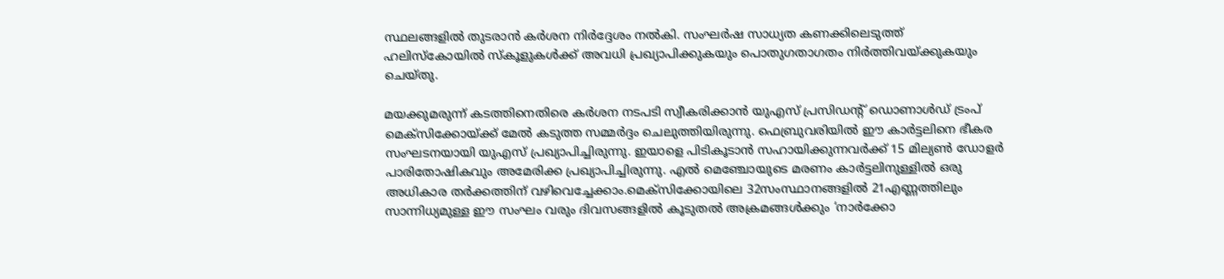സ്ഥലങ്ങളിൽ തുടരാൻ കർശന നിർദ്ദേശം നൽകി. സംഘർഷ സാധ്യത കണക്കിലെടുത്ത് ഹലിസ്കോയിൽ സ്കൂളുകൾക്ക് അവധി പ്രഖ്യാപിക്കുകയും പൊതുഗതാഗതം നിർത്തിവയ്ക്കുകയും ചെയ്തു.

മയക്കുമരുന്ന് കടത്തിനെതിരെ കർശന നടപടി സ്വീകരിക്കാൻ യുഎസ് പ്രസിഡന്റ് ഡൊണാൾഡ് ട്രംപ് മെക്സിക്കോയ്ക്ക് മേൽ കടുത്ത സമ്മർദ്ദം ചെലുത്തിയിരുന്നു. ഫെബ്രുവരിയിൽ ഈ കാർട്ടലിനെ ഭീകര സംഘടനയായി യുഎസ് പ്രഖ്യാപിച്ചിരുന്നു. ഇയാളെ പിടികൂടാൻ സഹായിക്കുന്നവർക്ക് 15 മില്യൺ ഡോളർ പാരിതോഷികവും അമേരിക്ക പ്രഖ്യാപിച്ചിരുന്നു. എൽ മെഞ്ചോയുടെ മരണം കാർട്ടലിനുള്ളിൽ ഒരു അധികാര തർക്കത്തിന് വഴിവെച്ചേക്കാം.മെക്സിക്കോയിലെ 32സംസ്ഥാനങ്ങളിൽ 21എണ്ണത്തിലും സാന്നിധ്യമുള്ള ഈ സംഘം വരും ദിവസങ്ങളിൽ കൂടുതൽ അക്രമങ്ങൾക്കും ‘നാർക്കോ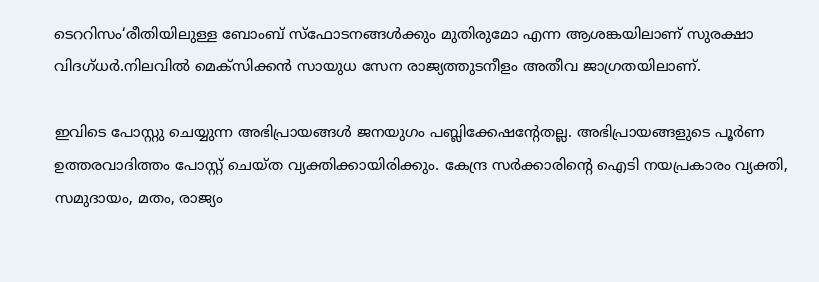ടെററിസം‘രീതിയിലുള്ള ബോംബ് സ്ഫോടനങ്ങൾക്കും മുതിരുമോ എന്ന ആശങ്കയിലാണ് സുരക്ഷാ വിദഗ്ധർ.നിലവിൽ മെക്സിക്കൻ സായുധ സേന രാജ്യത്തുടനീളം അതീവ ജാഗ്രതയിലാണ്.

ഇവിടെ പോസ്റ്റു ചെയ്യുന്ന അഭിപ്രായങ്ങള്‍ ജനയുഗം പബ്ലിക്കേഷന്റേതല്ല. അഭിപ്രായങ്ങളുടെ പൂര്‍ണ ഉത്തരവാദിത്തം പോസ്റ്റ് ചെയ്ത വ്യക്തിക്കായിരിക്കും. കേന്ദ്ര സര്‍ക്കാരിന്റെ ഐടി നയപ്രകാരം വ്യക്തി, സമുദായം, മതം, രാജ്യം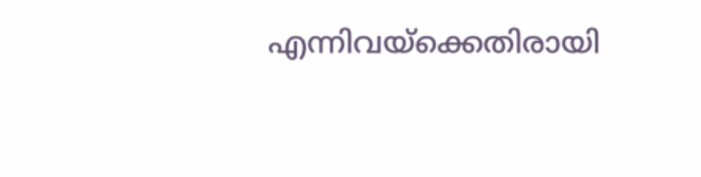എന്നിവയ്‌ക്കെതിരായി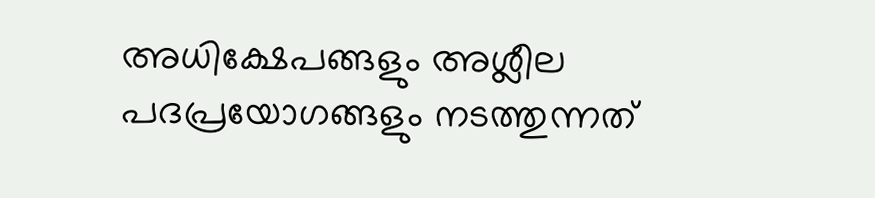അധിക്ഷേപങ്ങളും അശ്ലീല പദപ്രയോഗങ്ങളും നടത്തുന്നത്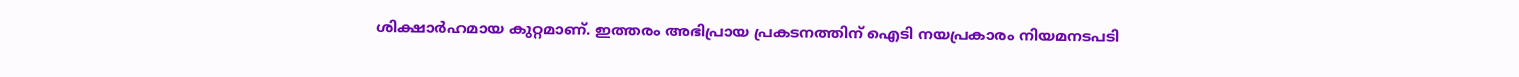ശിക്ഷാര്‍ഹമായ കുറ്റമാണ്. ഇത്തരം അഭിപ്രായ പ്രകടനത്തിന് ഐടി നയപ്രകാരം നിയമനടപടി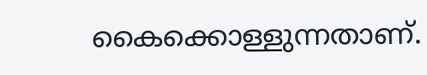കൈക്കൊള്ളുന്നതാണ്.